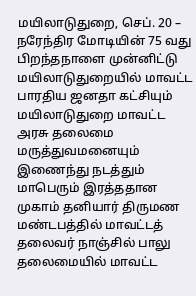மயிலாடுதுறை, செப். 20 –
நரேந்திர மோடியின் 75 வது பிறந்தநாளை முன்னிட்டு மயிலாடுதுறையில் மாவட்ட பாரதிய ஜனதா கட்சியும் மயிலாடுதுறை மாவட்ட அரசு தலைமை மருத்துவமனையும் இணைந்து நடத்தும் மாபெரும் இரத்ததான முகாம் தனியார் திருமண மண்டபத்தில் மாவட்டத் தலைவர் நாஞ்சில் பாலு தலைமையில் மாவட்ட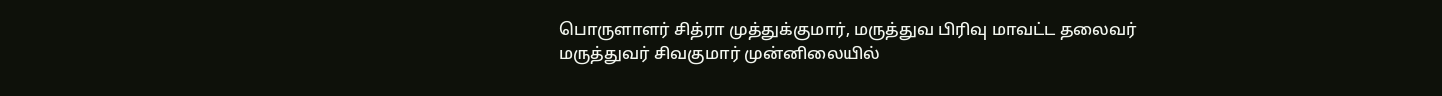பொருளாளர் சித்ரா முத்துக்குமார், மருத்துவ பிரிவு மாவட்ட தலைவர் மருத்துவர் சிவகுமார் முன்னிலையில்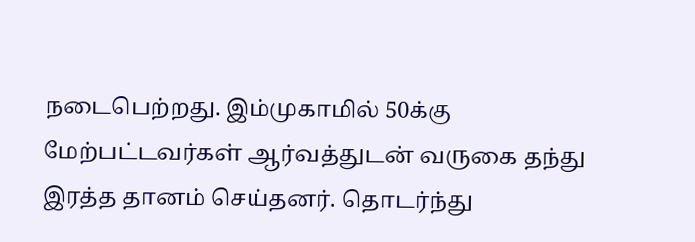நடைபெற்றது. இம்முகாமில் 50க்கு மேற்பட்டவர்கள் ஆர்வத்துடன் வருகை தந்து இரத்த தானம் செய்தனர். தொடர்ந்து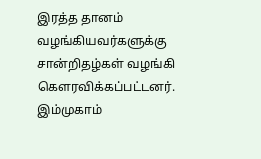இரத்த தானம் வழங்கியவர்களுக்கு சான்றிதழ்கள் வழங்கி கௌரவிக்கப்பட்டனர். இம்முகாம்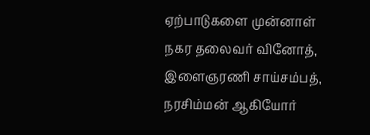ஏற்பாடுகளை முன்னாள் நகர தலைவர் வினோத், இளைஞரணி சாய்சம்பத், நரசிம்மன் ஆகியோர்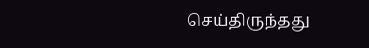செய்திருந்தது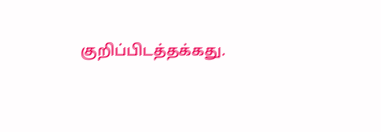குறிப்பிடத்தக்கது.